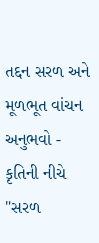તદ્દન સરળ અને મૂળભૂત વાંચન અનુભવો - કૃતિની નીચે "સરળ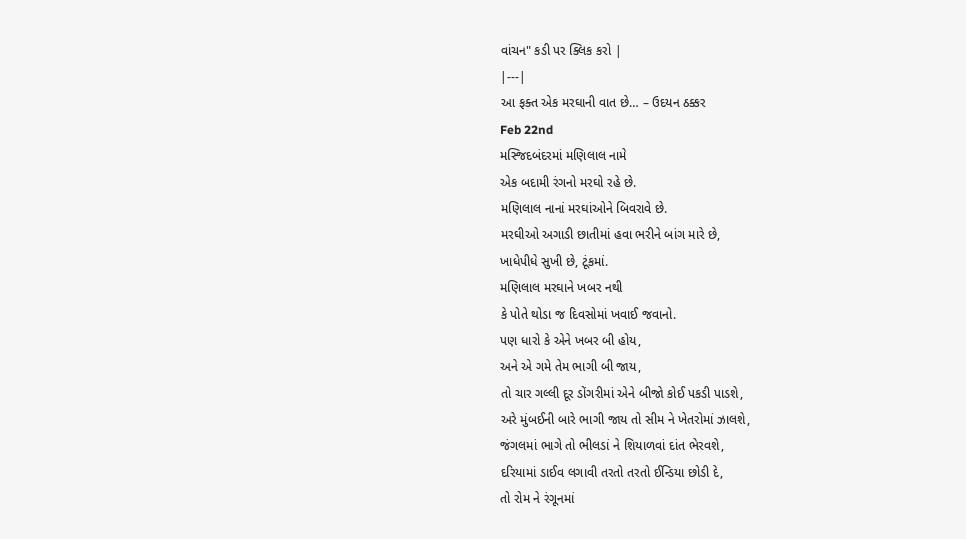વાંચન" કડી પર ક્લિક કરો |
|---|
આ ફક્ત એક મરઘાની વાત છે… – ઉદયન ઠક્કર
Feb 22nd
મસ્જિદબંદરમાં મણિલાલ નામે
એક બદામી રંગનો મરઘો રહે છે.
મણિલાલ નાનાં મરઘાંઓને બિવરાવે છે.
મરઘીઓ અગાડી છાતીમાં હવા ભરીને બાંગ મારે છે,
ખાધેપીધે સુખી છે, ટૂંકમાં.
મણિલાલ મરઘાને ખબર નથી
કે પોતે થોડા જ દિવસોમાં ખવાઈ જવાનો.
પણ ધારો કે એને ખબર બી હોય,
અને એ ગમે તેમ ભાગી બી જાય,
તો ચાર ગલ્લી દૂર ડોંગરીમાં એને બીજો કોઈ પકડી પાડશે,
અરે મુંબઈની બારે ભાગી જાય તો સીમ ને ખેતરોમાં ઝાલશે,
જંગલમાં ભાગે તો ભીલડાં ને શિયાળવાં દાંત ભેરવશે,
દરિયામાં ડાઈવ લગાવી તરતો તરતો ઈન્ડિયા છોડી દે,
તો રોમ ને રંગૂનમાં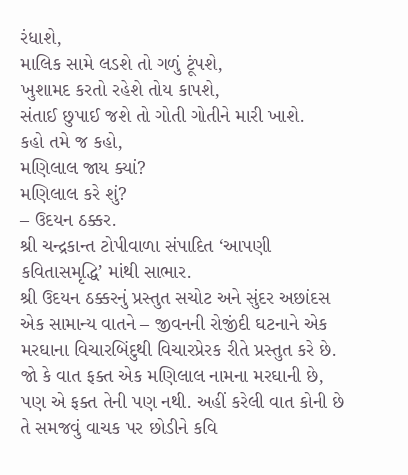રંધાશે,
માલિક સામે લડશે તો ગળું ટૂંપશે,
ખુશામદ કરતો રહેશે તોય કાપશે,
સંતાઈ છુપાઈ જશે તો ગોતી ગોતીને મારી ખાશે.
કહો તમે જ કહો,
મણિલાલ જાય ક્યાં?
મણિલાલ કરે શું?
– ઉદયન ઠક્કર.
શ્રી ચન્દ્રકાન્ત ટોપીવાળા સંપાદિત ‘આપણી કવિતાસમૃદ્ધિ’ માંથી સાભાર.
શ્રી ઉદયન ઠક્કરનું પ્રસ્તુત સચોટ અને સુંદર અછાંદસ એક સામાન્ય વાતને – જીવનની રોજીંદી ઘટનાને એક મરઘાના વિચારબિંદુથી વિચારપ્રેરક રીતે પ્રસ્તુત કરે છે. જો કે વાત ફક્ત એક મણિલાલ નામના મરઘાની છે, પણ એ ફક્ત તેની પણ નથી. અહીં કરેલી વાત કોની છે તે સમજવું વાચક પર છોડીને કવિ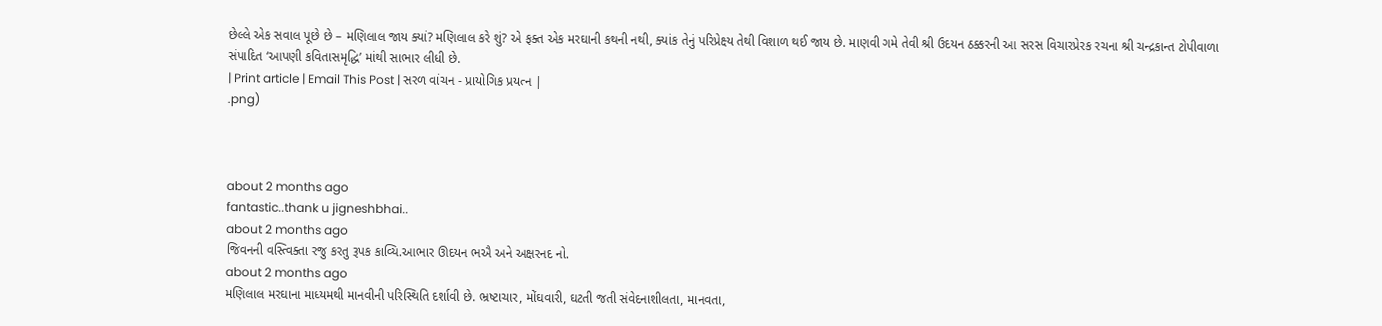છેલ્લે એક સવાલ પૂછે છે – મણિલાલ જાય ક્યાં? મણિલાલ કરે શું? એ ફક્ત એક મરઘાની કથની નથી, ક્યાંક તેનું પરિપ્રેક્ષ્ય તેથી વિશાળ થઈ જાય છે. માણવી ગમે તેવી શ્રી ઉદયન ઠક્કરની આ સરસ વિચારપ્રેરક રચના શ્રી ચન્દ્રકાન્ત ટોપીવાળા સંપાદિત ‘આપણી કવિતાસમૃદ્ધિ’ માંથી સાભાર લીધી છે.
| Print article | Email This Post | સરળ વાંચન - પ્રાયોગિક પ્રયત્ન |
.png)



about 2 months ago
fantastic..thank u jigneshbhai..
about 2 months ago
જિવનની વસ્ત્વિક્તા રજુ કરતુ રૂપક કાવ્યિ.આભાર ઊદયન ભઐ અને અક્ષરનદ નો.
about 2 months ago
મણિલાલ મરઘાના માધ્યમથી માનવીની પરિસ્થિતિ દર્શાવી છે. ભ્રષ્ટાચાર, મોંઘવારી, ઘટતી જતી સંવેદનાશીલતા, માનવતા,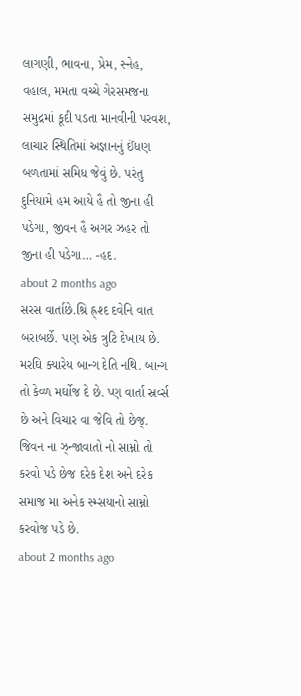લાગણી, ભાવના, પ્રેમ, સ્નેહ, વહાલ, મમતા વચ્ચે ગેરસમજના સમુદ્રમાં કૂદી પડતા માનવીની પરવશ, લાચાર સ્થિતિમાં અજ્ઞાનનું ઈંધણ બળતામાં સમિધ જેવું છે. પરંતુ દુનિયામે હમ આયે હૈ તો જીના હી પડેગા, જીવન હૈ અગર ઝહર તો જીના હી પડેગા… -હદ.
about 2 months ago
સરસ વાર્તાછે.શ્રિ હ્ર્શ્દ દવેનિ વાત બરાબર્છે. પણ એક ત્રુટિ દેખાય છે. મરઘિ ક્યારેય બાન્ગ દેતિ નથિ. બાન્ગ તો કેવ્ળ મર્ઘોજ દે છે. પ્ણ વાર્તા સ્રર્વ્સ છે અને વિચાર વા જેવિ તો છેજ્. જિવન ના ઝ્ન્જાવાતો નો સામ્નો તો કરવો પડે છેજ દરેક દેશ અને દરેક સમાજ મા અનેક સ્મ્સયાનો સામ્નો કરવોજ પડે છે.
about 2 months ago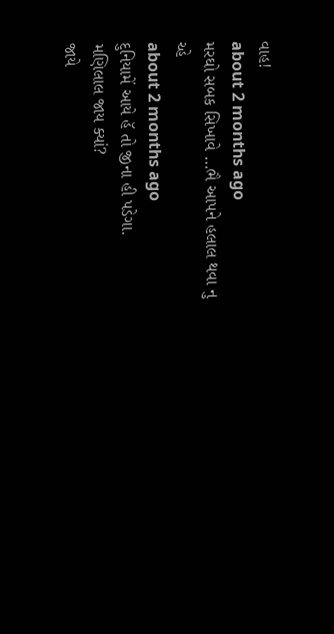વાહ!
about 2 months ago
મરઘો સબક સિખાવે …ભૈ આપને હલાલ થવા નુ ચ્હે
about 2 months ago
દુનિયામેં આયે હૅ તો જીના હી પડેગા.
મણિલાલ જાય ક્યાં?
જાયે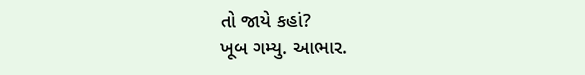તો જાયે કહાં?
ખૂબ ગમ્યુ. આભાર.